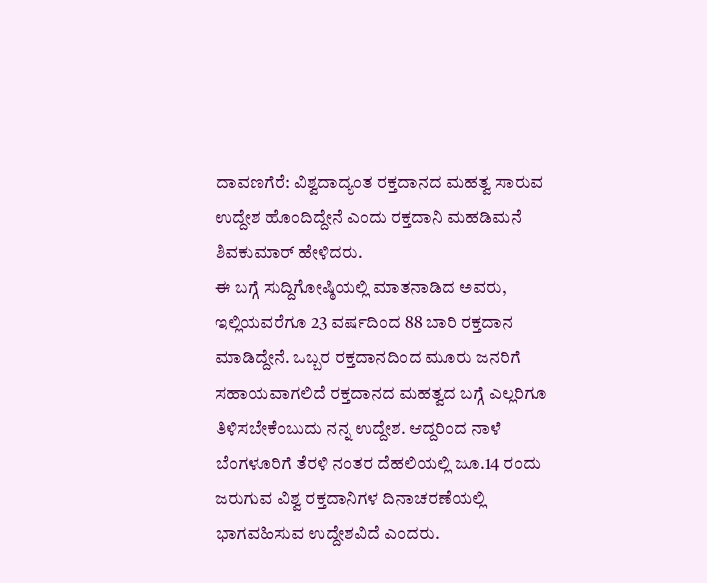ದಾವಣಗೆರೆ: ವಿಶ್ವದಾದ್ಯಂತ ರಕ್ತದಾನದ ಮಹತ್ವ ಸಾರುವ ಉದ್ದೇಶ ಹೊಂದಿದ್ದೇನೆ ಎಂದು ರಕ್ತದಾನಿ ಮಹಡಿಮನೆ ಶಿವಕುಮಾರ್ ಹೇಳಿದರು.
ಈ ಬಗ್ಗೆ ಸುದ್ದಿಗೋಷ್ಠಿಯಲ್ಲಿ ಮಾತನಾಡಿದ ಅವರು, ಇಲ್ಲಿಯವರೆಗೂ 23 ವರ್ಷದಿಂದ 88 ಬಾರಿ ರಕ್ತದಾನ ಮಾಡಿದ್ದೇನೆ. ಒಬ್ಬರ ರಕ್ತದಾನದಿಂದ ಮೂರು ಜನರಿಗೆ ಸಹಾಯವಾಗಲಿದೆ ರಕ್ತದಾನದ ಮಹತ್ವದ ಬಗ್ಗೆ ಎಲ್ಲರಿಗೂ ತಿಳಿಸಬೇಕೆಂಬುದು ನನ್ನ ಉದ್ದೇಶ. ಆದ್ದರಿಂದ ನಾಳೆ ಬೆಂಗಳೂರಿಗೆ ತೆರಳಿ ನಂತರ ದೆಹಲಿಯಲ್ಲಿ ಜೂ.14 ರಂದು ಜರುಗುವ ವಿಶ್ವ ರಕ್ತದಾನಿಗಳ ದಿನಾಚರಣೆಯಲ್ಲಿ ಭಾಗವಹಿಸುವ ಉದ್ದೇಶವಿದೆ ಎಂದರು.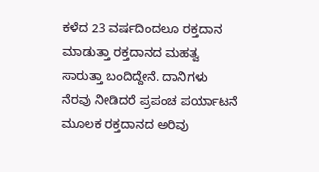ಕಳೆದ 23 ವರ್ಷದಿಂದಲೂ ರಕ್ತದಾನ ಮಾಡುತ್ತಾ ರಕ್ತದಾನದ ಮಹತ್ವ ಸಾರುತ್ತಾ ಬಂದಿದ್ದೇನೆ. ದಾನಿಗಳು ನೆರವು ನೀಡಿದರೆ ಪ್ರಪಂಚ ಪರ್ಯಾಟನೆ ಮೂಲಕ ರಕ್ತದಾನದ ಅರಿವು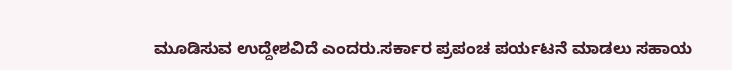ಮೂಡಿಸುವ ಉದ್ದೇಶವಿದೆ ಎಂದರು.ಸರ್ಕಾರ ಪ್ರಪಂಚ ಪರ್ಯಟನೆ ಮಾಡಲು ಸಹಾಯ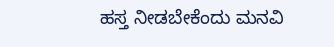ಹಸ್ತ ನೀಡಬೇಕೆಂದು ಮನವಿ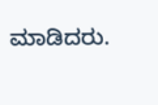ಮಾಡಿದರು.